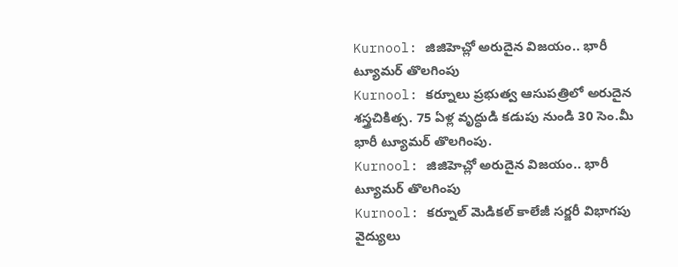Kurnool: జిజిహెచ్లో అరుదైన విజయం.. భారీ ట్యూమర్ తొలగింపు
Kurnool: కర్నూలు ప్రభుత్వ ఆసుపత్రిలో అరుదైన శస్త్రచికిత్స. 75 ఏళ్ల వృద్ధుడి కడుపు నుండి 30 సెం.మీ భారీ ట్యూమర్ తొలగింపు.
Kurnool: జిజిహెచ్లో అరుదైన విజయం.. భారీ ట్యూమర్ తొలగింపు
Kurnool: కర్నూల్ మెడికల్ కాలేజీ సర్జరీ విభాగపు వైద్యులు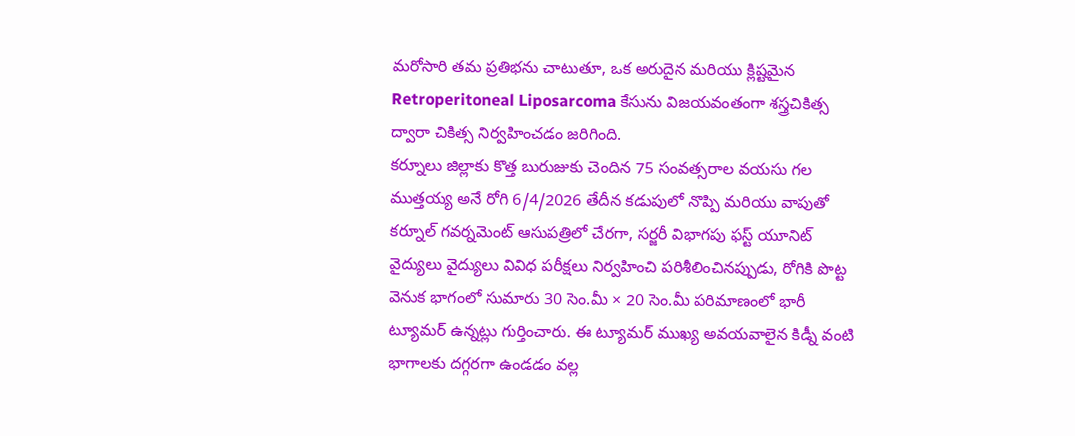మరోసారి తమ ప్రతిభను చాటుతూ, ఒక అరుదైన మరియు క్లిష్టమైన Retroperitoneal Liposarcoma కేసును విజయవంతంగా శస్త్రచికిత్స ద్వారా చికిత్స నిర్వహించడం జరిగింది.
కర్నూలు జిల్లాకు కొత్త బురుజుకు చెందిన 75 సంవత్సరాల వయసు గల ముత్తయ్య అనే రోగి 6/4/2026 తేదీన కడుపులో నొప్పి మరియు వాపుతో కర్నూల్ గవర్నమెంట్ ఆసుపత్రిలో చేరగా, సర్జరీ విభాగపు ఫస్ట్ యూనిట్ వైద్యులు వైద్యులు వివిధ పరీక్షలు నిర్వహించి పరిశీలించినప్పుడు, రోగికి పొట్ట వెనుక భాగంలో సుమారు 30 సెం.మీ × 20 సెం.మీ పరిమాణంలో భారీ ట్యూమర్ ఉన్నట్లు గుర్తించారు. ఈ ట్యూమర్ ముఖ్య అవయవాలైన కిడ్నీ వంటి భాగాలకు దగ్గరగా ఉండడం వల్ల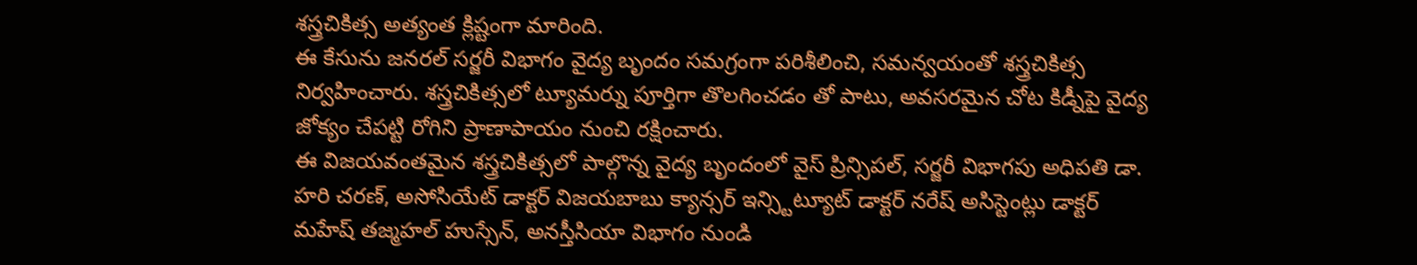శస్త్రచికిత్స అత్యంత క్లిష్టంగా మారింది.
ఈ కేసును జనరల్ సర్జరీ విభాగం వైద్య బృందం సమగ్రంగా పరిశీలించి, సమన్వయంతో శస్త్రచికిత్స నిర్వహించారు. శస్త్రచికిత్సలో ట్యూమర్ను పూర్తిగా తొలగించడం తో పాటు, అవసరమైన చోట కిడ్నీపై వైద్య జోక్యం చేపట్టి రోగిని ప్రాణాపాయం నుంచి రక్షించారు.
ఈ విజయవంతమైన శస్త్రచికిత్సలో పాల్గొన్న వైద్య బృందంలో వైస్ ప్రిన్సిపల్, సర్జరీ విభాగపు అధిపతి డా. హరి చరణ్, అసోసియేట్ డాక్టర్ విజయబాబు క్యాన్సర్ ఇన్స్టిట్యూట్ డాక్టర్ నరేష్ అసిస్టెంట్లు డాక్టర్ మహేష్ తజ్మహల్ హుస్సేన్, అనస్తీసియా విభాగం నుండి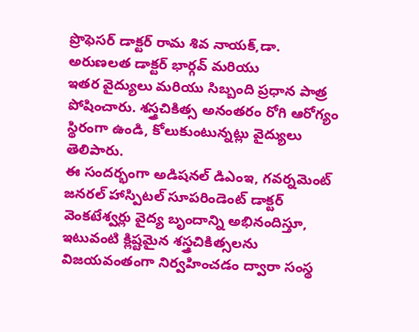ప్రొఫెసర్ డాక్టర్ రామ శివ నాయక్,డా. అరుణలత డాక్టర్ భార్గవ్ మరియు
ఇతర వైద్యులు మరియు సిబ్బంది ప్రధాన పాత్ర పోషించారు. శస్త్రచికిత్స అనంతరం రోగి ఆరోగ్యం స్థిరంగా ఉండి, కోలుకుంటున్నట్లు వైద్యులు తెలిపారు.
ఈ సందర్భంగా అడిషనల్ డిఎంఇ, గవర్నమెంట్ జనరల్ హాస్పిటల్ సూపరిండెంట్ డాక్టర్ వెంకటేశ్వర్లు వైద్య బృందాన్ని అభినందిస్తూ, ఇటువంటి క్లిష్టమైన శస్త్రచికిత్సలను విజయవంతంగా నిర్వహించడం ద్వారా సంస్థ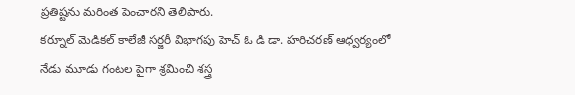ప్రతిష్టను మరింత పెంచారని తెలిపారు.
కర్నూల్ మెడికల్ కాలేజీ సర్జరీ విభాగపు హెచ్ ఓ డి డా. హరిచరణ్ ఆధ్వర్యంలో నేడు మూడు గంటల పైగా శ్రమించి శస్త్ర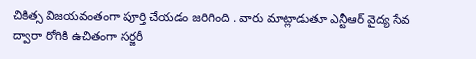చికిత్స విజయవంతంగా పూర్తి చేయడం జరిగింది . వారు మాట్లాడుతూ ఎన్టీఆర్ వైద్య సేవ ద్వారా రోగికి ఉచితంగా సర్జరీ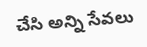చేసి అన్ని సేవలు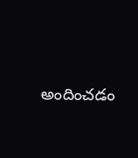అందించడం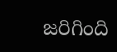జరిగింది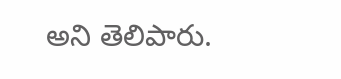అని తెలిపారు.